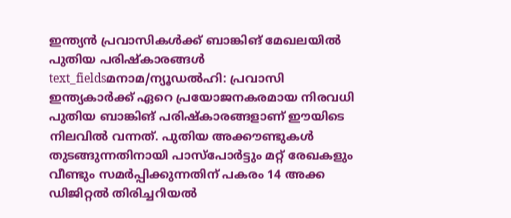ഇന്ത്യൻ പ്രവാസികൾക്ക് ബാങ്കിങ് മേഖലയിൽ പുതിയ പരിഷ്കാരങ്ങൾ
text_fieldsമനാമ/ന്യൂഡൽഹി: പ്രവാസി ഇന്ത്യകാർക്ക് ഏറെ പ്രയോജനകരമായ നിരവധി പുതിയ ബാങ്കിങ് പരിഷ്കാരങ്ങളാണ് ഈയിടെ നിലവിൽ വന്നത്. പുതിയ അക്കൗണ്ടുകൾ തുടങ്ങുന്നതിനായി പാസ്പോർട്ടും മറ്റ് രേഖകളും വീണ്ടും സമർപ്പിക്കുന്നതിന് പകരം 14 അക്ക ഡിജിറ്റൽ തിരിച്ചറിയൽ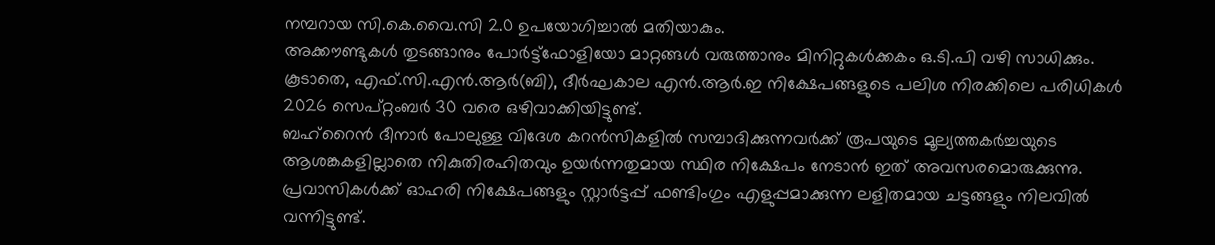നമ്പറായ സി.കെ.വൈ.സി 2.0 ഉപയോഗിച്ചാൽ മതിയാകും.
അക്കൗണ്ടുകൾ തുടങ്ങാനും പോർട്ട്ഫോളിയോ മാറ്റങ്ങൾ വരുത്താനും മിനിറ്റുകൾക്കകം ഒ.ടി.പി വഴി സാധിക്കും. കൂടാതെ, എഫ്.സി.എൻ.ആർ(ബി), ദീർഘകാല എൻ.ആർ.ഇ നിക്ഷേപങ്ങളുടെ പലിശ നിരക്കിലെ പരിധികൾ 2026 സെപ്റ്റംബർ 30 വരെ ഒഴിവാക്കിയിട്ടുണ്ട്.
ബഹ്റൈൻ ദീനാർ പോലുള്ള വിദേശ കറൻസികളിൽ സമ്പാദിക്കുന്നവർക്ക് രൂപയുടെ മൂല്യത്തകർച്ചയുടെ ആശങ്കകളില്ലാതെ നികുതിരഹിതവും ഉയർന്നതുമായ സ്ഥിര നിക്ഷേപം നേടാൻ ഇത് അവസരമൊരുക്കുന്നു. പ്രവാസികൾക്ക് ഓഹരി നിക്ഷേപങ്ങളും സ്റ്റാർട്ടപ്പ് ഫണ്ടിംഗും എളുപ്പമാക്കുന്ന ലളിതമായ ചട്ടങ്ങളും നിലവിൽ വന്നിട്ടുണ്ട്.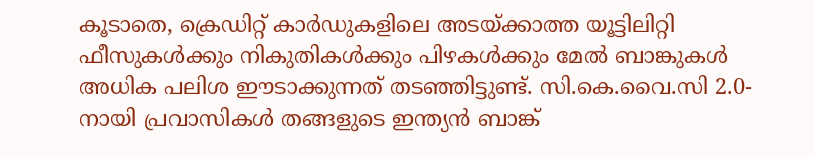കൂടാതെ, ക്രെഡിറ്റ് കാർഡുകളിലെ അടയ്ക്കാത്ത യൂട്ടിലിറ്റി ഫീസുകൾക്കും നികുതികൾക്കും പിഴകൾക്കും മേൽ ബാങ്കുകൾ അധിക പലിശ ഈടാക്കുന്നത് തടഞ്ഞിട്ടുണ്ട്. സി.കെ.വൈ.സി 2.0-നായി പ്രവാസികൾ തങ്ങളുടെ ഇന്ത്യൻ ബാങ്ക്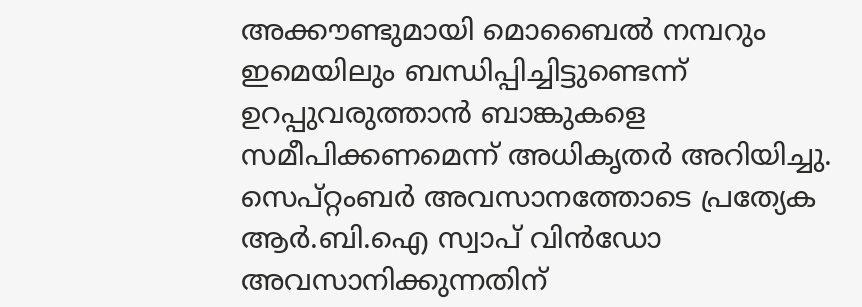അക്കൗണ്ടുമായി മൊബൈൽ നമ്പറും ഇമെയിലും ബന്ധിപ്പിച്ചിട്ടുണ്ടെന്ന് ഉറപ്പുവരുത്താൻ ബാങ്കുകളെ സമീപിക്കണമെന്ന് അധികൃതർ അറിയിച്ചു.
സെപ്റ്റംബർ അവസാനത്തോടെ പ്രത്യേക ആർ.ബി.ഐ സ്വാപ് വിൻഡോ അവസാനിക്കുന്നതിന്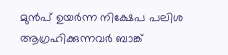മുൻപ് ഉയർന്ന നിക്ഷേപ പലിശ ആഗ്രഹിക്കുന്നവർ ബാങ്ക്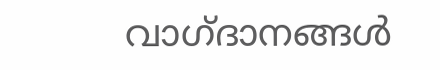വാഗ്ദാനങ്ങൾ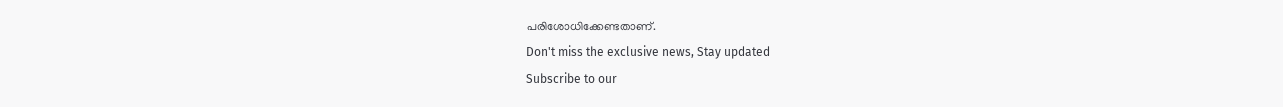പരിശോധിക്കേണ്ടതാണ്.
Don't miss the exclusive news, Stay updated
Subscribe to our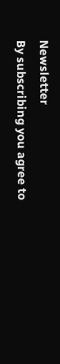Newsletter
By subscribing you agree to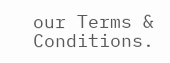our Terms & Conditions.